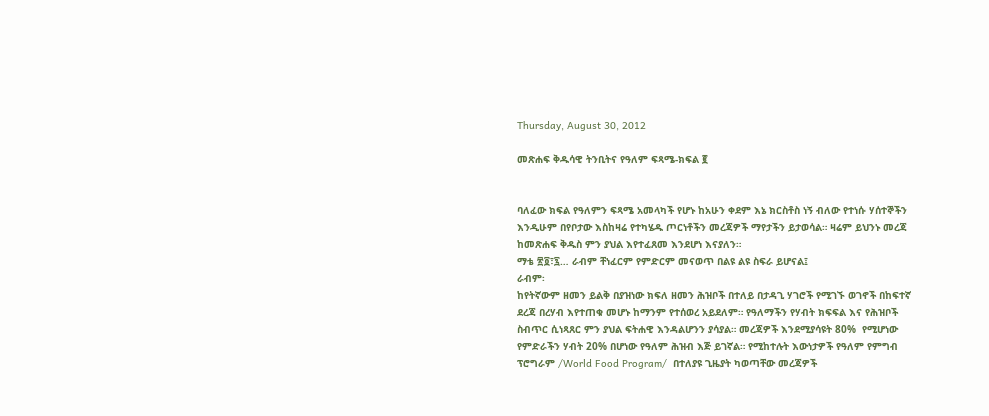Thursday, August 30, 2012

መጽሐፍ ቅዱሳዊ ትንቢትና የዓለም ፍጻሜ-ክፍል ፪


ባለፈው ክፍል የዓለምን ፍጻሜ አመላካች የሆኑ ከአሁን ቀደም እኔ ክርስቶስ ነኝ ብለው የተነሱ ሃሰተኞችን እንዲሁም በየቦታው እስከዛሬ የተካሄዱ ጦርነቶችን መረጃዎች ማየታችን ይታወሳል። ዛሬም ይህንኑ መረጃ ከመጽሐፍ ቅዱስ ምን ያህል እየተፈጸመ እንደሆነ እናያለን።
ማቴ ፳፬፣፯… ራብም ቸነፈርም የምድርም መናወጥ በልዩ ልዩ ስፍራ ይሆናል፤
ራብም፡
ከየትኛውም ዘመን ይልቅ በያዝነው ክፍለ ዘመን ሕዝቦች በተለይ በታዳጊ ሃገሮች የሚገኙ ወገኖች በከፍተኛ ደረጃ በረሃብ እየተጠቁ መሆኑ ከማንም የተሰወረ አይደለም። የዓለማችን የሃብት ክፍፍል እና የሕዝቦች ስብጥር ሲነጻጸር ምን ያህል ፍትሐዊ እንዳልሆንን ያሳያል። መረጃዎች እንደሚያሳዩት 80%  የሚሆነው የምድራችን ሃብት 20% በሆነው የዓለም ሕዝብ እጅ ይገኛል። የሚከተሉት እውነታዎች የዓለም የምግብ ፕሮግራም /World Food Program/  በተለያዩ ጊዜያት ካወጣቸው መረጃዎች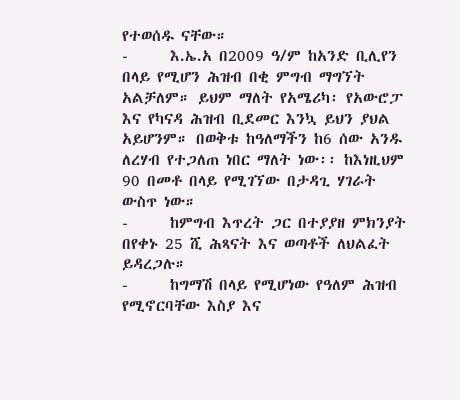የተወሰዱ ናቸው።
-      እ.ኤ.አ በ2009 ዓ/ም ከአንድ ቢሊየን በላይ የሚሆን ሕዝብ በቂ ምግብ ማግኘት አልቻለም። ይህም ማለት የአሜሪካ፡ የአውሮፓ እና የካናዳ ሕዝብ ቢደመር እንኳ ይህን ያህል አይሆንም። በወቅቱ ከዓለማችን ከ6 ሰው አንዱ ለረሃብ የተጋለጠ ነበር ማለት ነው፡፡ ከእነዚህም 90 በመቶ በላይ የሚገኘው በታዳጊ ሃገራት ውስጥ ነው።
-      ከምግብ እጥረት ጋር በተያያዘ ምክንያት በየቀኑ 25 ሺ ሕጻናት እና ወጣቶች ለህልፈት ይዳረጋሉ።
-      ከግማሽ በላይ የሚሆነው የዓለም ሕዝብ የሚኖርባቸው እስያ እና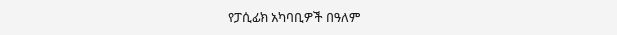የፓሲፊክ አካባቢዎች በዓለም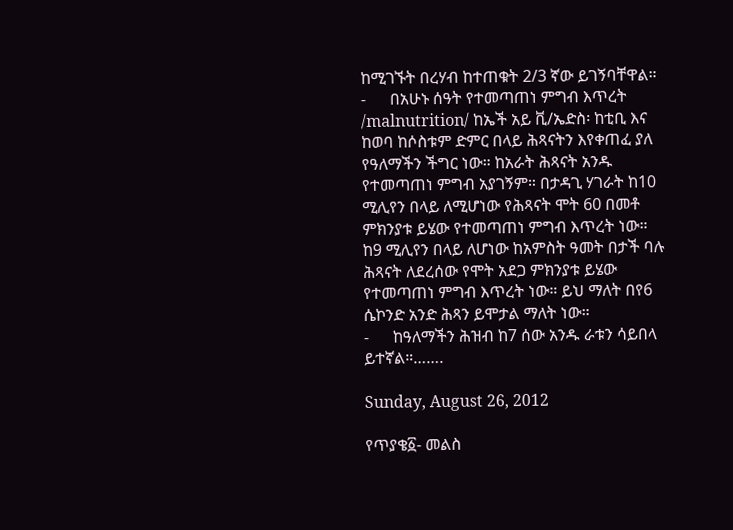ከሚገኙት በረሃብ ከተጠቁት 2/3 ኛው ይገኝባቸዋል።
-      በአሁኑ ሰዓት የተመጣጠነ ምግብ እጥረት /malnutrition/ ከኤች አይ ቪ/ኤድስ፡ ከቲቢ እና ከወባ ከሶስቱም ድምር በላይ ሕጻናትን እየቀጠፈ ያለ የዓለማችን ችግር ነው። ከአራት ሕጻናት አንዱ የተመጣጠነ ምግብ አያገኝም። በታዳጊ ሃገራት ከ10 ሚሊየን በላይ ለሚሆነው የሕጻናት ሞት 60 በመቶ ምክንያቱ ይሄው የተመጣጠነ ምግብ እጥረት ነው። ከ9 ሚሊየን በላይ ለሆነው ከአምስት ዓመት በታች ባሉ ሕጻናት ለደረሰው የሞት አደጋ ምክንያቱ ይሄው የተመጣጠነ ምግብ እጥረት ነው። ይህ ማለት በየ6 ሴኮንድ አንድ ሕጻን ይሞታል ማለት ነው።
-      ከዓለማችን ሕዝብ ከ7 ሰው አንዱ ራቱን ሳይበላ ይተኛል።…….

Sunday, August 26, 2012

የጥያቄ፩- መልስ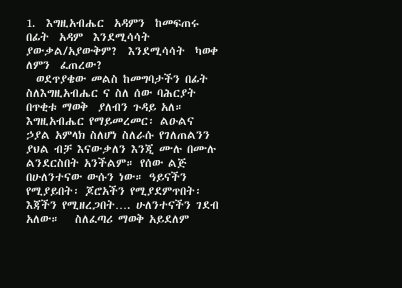1.  እግዚአብሔር  አዳምን  ከመፍጠሩ  በፊት  አዳም  እንደሚሳሳት ያውቃል/አያውቅም?  እንደሚሳሳት  ካወቀ ለምን  ፈጠረው?
  ወደጥያቄው መልስ ከመግባታችን በፊት ስለእግዚአብሔር ና ስለ ሰው ባሕርያት በጥቂቱ ማወቅ  ያለብን ጉዳይ አለ። እግዚአብሔር የማይመረመር፡ ልዑልና ኃያል አምላክ ስለሆነ ስለራሱ የገለጠልንን ያህል ብቻ እናውቃለን እንጂ ሙሉ በሙሉ ልንደርስበት አንችልም። የሰው ልጅ በሁለንተናው ውሱን ነው። ዓይናችን የሚያይበት፡ ጆሮአችን የሚያደምጥበት፡ እጃችን የሚዘረጋበት…. ሁለንተናችን ገደብ አለው።   ስለፈጣሪ ማወቅ አይደለም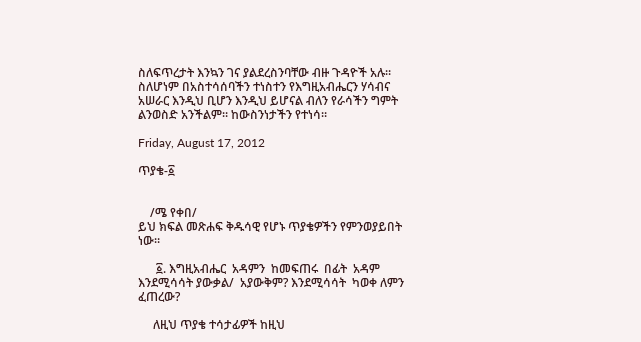ስለፍጥረታት እንኳን ገና ያልደረስንባቸው ብዙ ጉዳዮች አሉ። ስለሆነም በአስተሳሰባችን ተነስተን የእግዚአብሔርን ሃሳብና አሠራር እንዲህ ቢሆን እንዲህ ይሆናል ብለን የራሳችን ግምት ልንወስድ አንችልም። ከውስንነታችን የተነሳ።

Friday, August 17, 2012

ጥያቄ-፩


    /ሜ የቀበ/
ይህ ክፍል መጽሐፍ ቅዱሳዊ የሆኑ ጥያቄዎችን የምንወያይበት ነው።

      ፩. እግዚአብሔር  አዳምን  ከመፍጠሩ  በፊት  አዳም  እንደሚሳሳት ያውቃል/  አያውቅም? እንደሚሳሳት  ካወቀ ለምን  ፈጠረው?

     ለዚህ ጥያቄ ተሳታፊዎች ከዚህ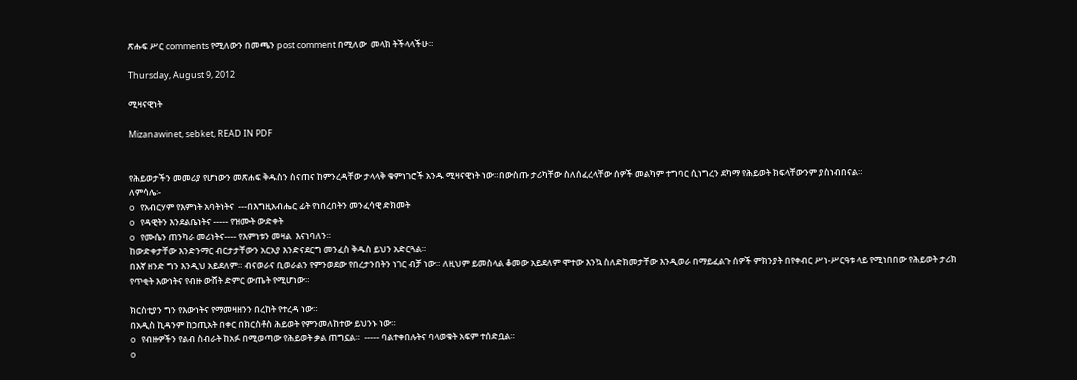ጽሑፍ ሥር comments የሚለውን በመጫን post comment በሚለው  መላክ ትችላላችሁ።

Thursday, August 9, 2012

ሚዛናዊነት

Mizanawinet, sebket, READ IN PDF


የሕይወታችን መመሪያ የሆነውን መጽሐፍ ቅዱስን ስናጠና ከምንረዳቸው ታላላቅ ቁምነገሮች አንዱ ሚዛናዊነት ነው።በውስጡ ታሪካቸው ስለሰፈረላቸው ሰዎች መልካም ተግባር ሲነግረን ደካማ የሕይወት ክፍላቸውንም ያስነብበናል።
ለምሳሌ፡-
o   የአብርሃም የእምነት አባትነትና  ---በእግዚአብሔር ፊት የነበረበትን መንፈሳዊ ድክመት
o   የዳዊትን እንደልቤነትና ----- የዝሙት ውድቀት
o   የሙሴን ጠንካራ መሪነትና---- የእምነቱን መዛል  እናነባለን።
ከውድቀታቸው እንድንማር ብርታታቸውን አርአያ እንድናደርግ መንፈስ ቅዱስ ይህን አድርጓል።
በእኛ ዘንድ ግን እንዲህ አይደለም። ብናወራና ቢወራልን የምንወደው የበረታንበትን ነገር ብቻ ነው። ለዚህም ይመስላል ቆመው አይደለም ሞተው እንኳ ስለድክመታቸው እንዲወራ በማይፈልጉ ሰዎች ምክንያት በየቀብር ሥነ-ሥርዓቱ ላይ የሚነበበው የሕይወት ታሪክ የጥቂት እውነትና የብዙ ውሸት ድምር ውጤት የሚሆነው።

ክርስቲያን ግን የእውነትና የማመዛዘንን በረከት የተረዳ ነው።
በአዲስ ኪዳንም ከኃጢአት በቀር በክርስቶስ ሕይወት የምንመለከተው ይህንኑ ነው።
o   የብዙዎችን የልብ ስብራት ከአፉ በሚወጣው የሕይወት ቃል ጠግኗል።  ----- ባልተቀበሉትና ባላወቁት አፍም ተሰድቧል።
o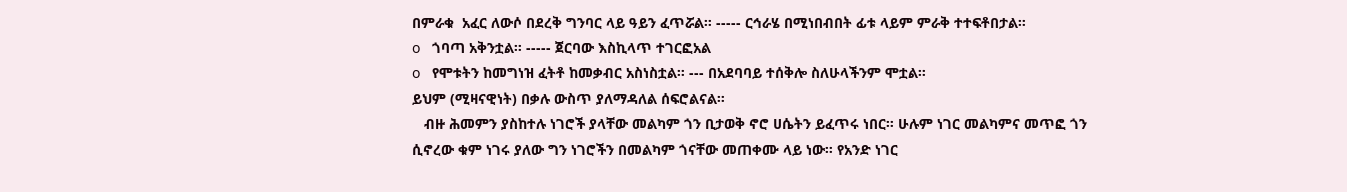በምራቁ  አፈር ለውሶ በደረቅ ግንባር ላይ ዓይን ፈጥሯል። ----- ርኅራሄ በሚነበብበት ፊቱ ላይም ምራቅ ተተፍቶበታል።
o   ጎባጣ አቅንቷል። ----- ጀርባው እስኪላጥ ተገርፎአል
o   የሞቱትን ከመግነዝ ፈትቶ ከመቃብር አስነስቷል። --- በአደባባይ ተሰቅሎ ስለሁላችንም ሞቷል።
ይህም (ሚዛናዊነት) በቃሉ ውስጥ ያለማዳለል ሰፍሮልናል።
   ብዙ ሕመምን ያስከተሉ ነገሮች ያላቸው መልካም ጎን ቢታወቅ ኖሮ ሀሴትን ይፈጥሩ ነበር። ሁሉም ነገር መልካምና መጥፎ ጎን ሲኖረው ቁም ነገሩ ያለው ግን ነገሮችን በመልካም ጎናቸው መጠቀሙ ላይ ነው። የአንድ ነገር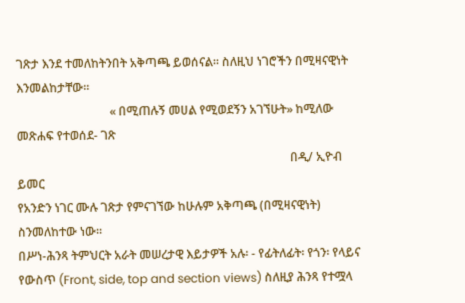ገጽታ እንደ ተመለከትንበት አቅጣጫ ይወሰናል። ስለዚህ ነገሮችን በሚዛናዊነት እንመልከታቸው።
                               « በሚጠሉኝ መሀል የሚወደኝን አገኘሁት» ከሚለው መጽሐፍ የተወሰደ- ገጽ
                                                                                           በዲ/ ኢዮብ ይመር
የአንድን ነገር ሙሉ ገጽታ የምናገኘው ከሁሉም አቅጣጫ (በሚዛናዊነት) ስንመለከተው ነው።
በሥነ-ሕንጻ ትምህርት አራት መሠረታዊ እይታዎች አሉ፡ - የፊትለፊት፡ የጎን፡ የላይና የውስጥ (Front, side, top and section views) ስለዚያ ሕንጻ የተሟላ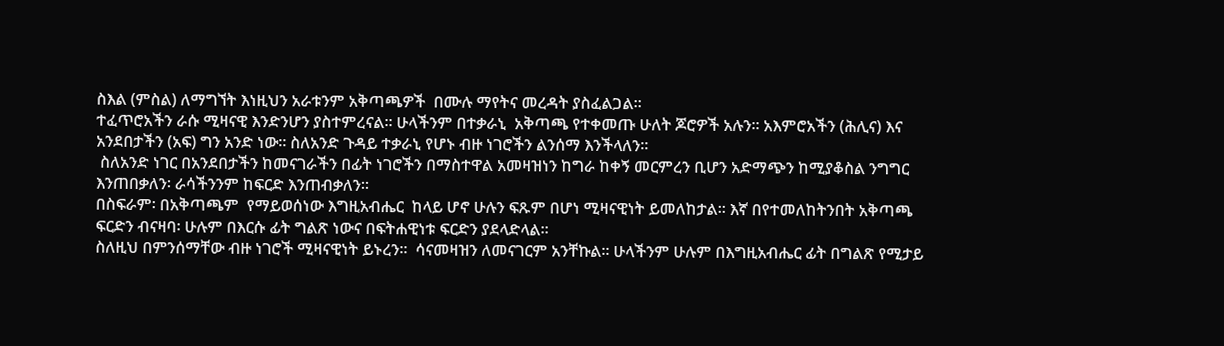ስእል (ምስል) ለማግኘት እነዚህን አራቱንም አቅጣጫዎች  በሙሉ ማየትና መረዳት ያስፈልጋል።
ተፈጥሮአችን ራሱ ሚዛናዊ እንድንሆን ያስተምረናል። ሁላችንም በተቃራኒ  አቅጣጫ የተቀመጡ ሁለት ጆሮዎች አሉን። አእምሮአችን (ሕሊና) እና አንደበታችን (አፍ) ግን አንድ ነው። ስለአንድ ጉዳይ ተቃራኒ የሆኑ ብዙ ነገሮችን ልንሰማ እንችላለን።
 ስለአንድ ነገር በአንደበታችን ከመናገራችን በፊት ነገሮችን በማስተዋል አመዛዝነን ከግራ ከቀኝ መርምረን ቢሆን አድማጭን ከሚያቆስል ንግግር እንጠበቃለን፡ ራሳችንንም ከፍርድ እንጠብቃለን።
በስፍራም፡ በአቅጣጫም  የማይወሰነው እግዚአብሔር  ከላይ ሆኖ ሁሉን ፍጹም በሆነ ሚዛናዊነት ይመለከታል። እኛ በየተመለከትንበት አቅጣጫ ፍርድን ብናዛባ፡ ሁሉም በእርሱ ፊት ግልጽ ነውና በፍትሐዊነቱ ፍርድን ያደላድላል።
ስለዚህ በምንሰማቸው ብዙ ነገሮች ሚዛናዊነት ይኑረን።  ሳናመዛዝን ለመናገርም አንቸኩል። ሁላችንም ሁሉም በእግዚአብሔር ፊት በግልጽ የሚታይ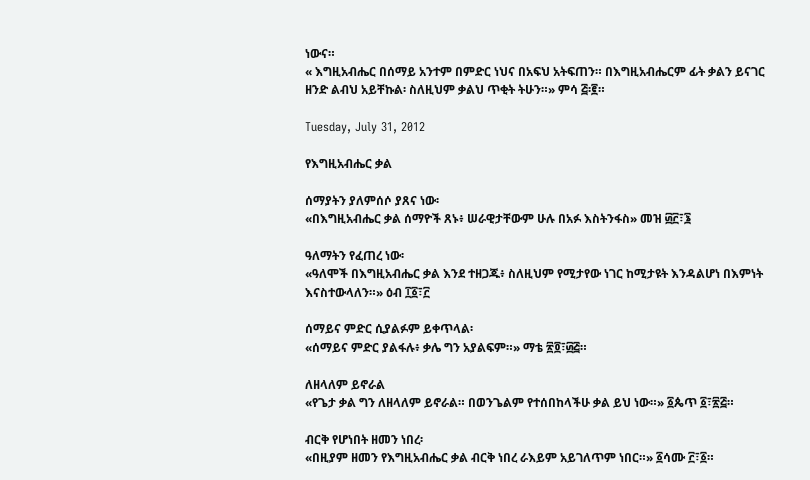ነውና።
« እግዚአብሔር በሰማይ አንተም በምድር ነህና በአፍህ አትፍጠን። በእግዚአብሔርም ፊት ቃልን ይናገር ዘንድ ልብህ አይቸኩል፡ ስለዚህም ቃልህ ጥቂት ትሁን።» ምሳ ፭፡፪።

Tuesday, July 31, 2012

የእግዚአብሔር ቃል

ሰማያትን ያለምሰሶ ያጸና ነው፡
«በእግዚአብሔር ቃል ሰማዮች ጸኑ፥ ሠራዊታቸውም ሁሉ በአፉ እስትንፋስ» መዝ ፴፫፣፮

ዓለማትን የፈጠረ ነው፡
«ዓለሞች በእግዚአብሔር ቃል እንደ ተዘጋጁ፥ ስለዚህም የሚታየው ነገር ከሚታዩት እንዳልሆነ በእምነት እናስተውላለን።» ዕብ ፲፩፣፫

ሰማይና ምድር ሲያልፉም ይቀጥላል፡
«ሰማይና ምድር ያልፋሉ፥ ቃሌ ግን አያልፍም።» ማቴ ፳፬፣፴፭።

ለዘላለም ይኖራል
«የጌታ ቃል ግን ለዘላለም ይኖራል። በወንጌልም የተሰበከላችሁ ቃል ይህ ነው።» ፩ጴጥ ፩፣፳፭።

ብርቅ የሆነበት ዘመን ነበረ፡
«በዚያም ዘመን የእግዚአብሔር ቃል ብርቅ ነበረ ራእይም አይገለጥም ነበር።» ፩ሳሙ ፫፣፩።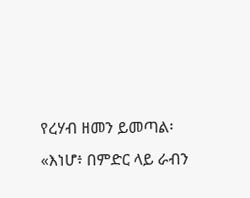የረሃብ ዘመን ይመጣል፡
«እነሆ፥ በምድር ላይ ራብን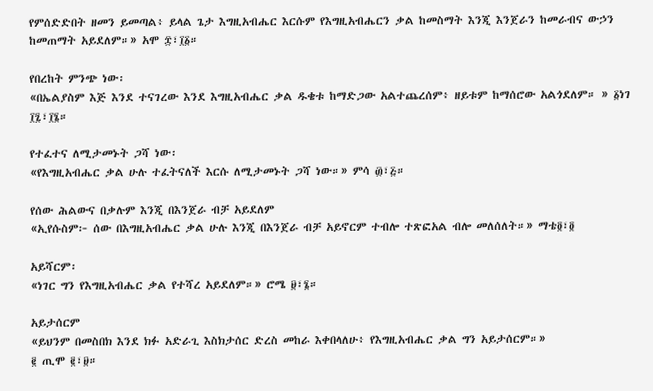የምሰድድበት ዘመን ይመጣል፥ ይላል ጌታ እግዚአብሔር እርሱም የእግዚአብሔርን ቃል ከመስማት እንጂ እንጀራን ከመራብና ውኃን ከመጠማት አይደለም።» አሞ ፰፣፲፩።

የበረከት ምንጭ ነው፡
«በኤልያስም እጅ እንደ ተናገረው እንደ እግዚአብሔር ቃል ዱቄቱ ከማድጋው አልተጨረሰም፥ ዘይቱም ከማሰሮው አልጎደለም። » ፩ነገ ፲፯፣፲፮።

የተፈተና ለሚታመኑት ጋሻ ነው፡
«የእግዚአብሔር ቃል ሁሉ ተፈትናለች እርሱ ለሚታመኑት ጋሻ ነው።» ምሳ ፴፣፭።

የሰው ሕልውና በቃሉም እንጂ በእንጀራ ብቻ አይደለም
«ኢየሱስም፦ ሰው በእግዚአብሔር ቃል ሁሉ እንጂ በእንጀራ ብቻ አይኖርም ተብሎ ተጽፎአል ብሎ መለሰለት።» ማቴ፬፣፬

አይሻርም፡
«ነገር ግን የእግዚአብሔር ቃል የተሻረ አይደለም።» ሮሜ ፱፣፮።

አይታሰርም
«ይህንም በመስበክ እንደ ክፉ አድራጊ እስክታሰር ድረስ መከራ እቀበላለሁ፥ የእግዚአብሔር ቃል ግን አይታሰርም።»
፪ ጢሞ ፪፣፱።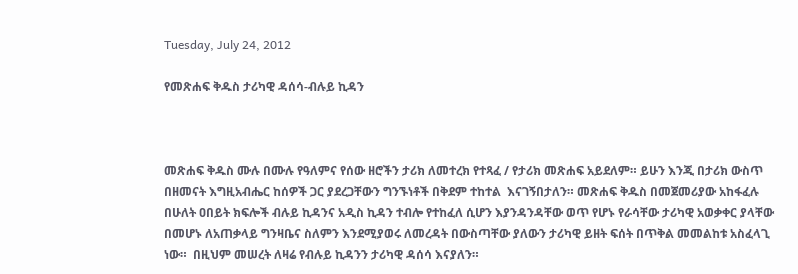Tuesday, July 24, 2012

የመጽሐፍ ቅዱስ ታሪካዊ ዳሰሳ-ብሉይ ኪዳን



መጽሐፍ ቅዱስ ሙሉ በሙሉ የዓለምና የሰው ዘሮችን ታሪክ ለመተረክ የተጻፈ / የታሪክ መጽሐፍ አይደለም። ይሁን እንጂ በታሪክ ውስጥ በዘመናት እግዚአብሔር ከሰዎች ጋር ያደረጋቸውን ግንኙነቶች በቅደም ተከተል  እናገኝበታለን። መጽሐፍ ቅዱስ በመጀመሪያው አከፋፈሉ በሁለት ዐበይት ክፍሎች ብሉይ ኪዳንና አዲስ ኪዳን ተብሎ የተከፈለ ሲሆን እያንዳንዳቸው ወጥ የሆኑ የራሳቸው ታሪካዊ አወቃቀር ያላቸው በመሆኑ ለአጠቃላይ ግንዛቤና ስለምን እንደሚያወሩ ለመረዳት በውስጣቸው ያለውን ታሪካዊ ይዘት ፍሰት በጥቅል መመልከቱ አስፈላጊ ነው።  በዚህም መሠረት ለዛሬ የብሉይ ኪዳንን ታሪካዊ ዳሰሳ እናያለን።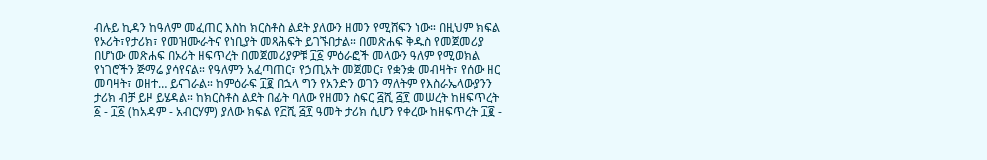ብሉይ ኪዳን ከዓለም መፈጠር እስከ ክርስቶስ ልደት ያለውን ዘመን የሚሸፍን ነው። በዚህም ክፍል የኦሪት፣የታሪክ፣ የመዝሙራትና የነቢያት መጻሕፍት ይገኙበታል። በመጽሐፍ ቅዱስ የመጀመሪያ በሆነው መጽሐፍ በኦሪት ዘፍጥረት በመጀመሪያዎቹ ፲፩ ምዕራፎች መላውን ዓለም የሚወክል የነገሮችን ጅማሬ ያሳየናል። የዓለምን አፈጣጠር፣ የኃጢአት መጀመር፣ የቋንቋ መብዛት፣ የሰው ዘር መባዛት፣ ወዘተ… ይናገራል። ከምዕራፍ ፲፪ በኋላ ግን የአንድን ወገን ማለትም የእስራኤላውያንን ታሪክ ብቻ ይዞ ይሄዳል። ከክርስቶስ ልደት በፊት ባለው የዘመን ስፍር ፭ሺ ፭፻ መሠረት ከዘፍጥረት ፩ - ፲፩ (ከአዳም - አብርሃም) ያለው ክፍል የ፫ሺ ፭፻ ዓመት ታሪክ ሲሆን የቀረው ከዘፍጥረት ፲፪ -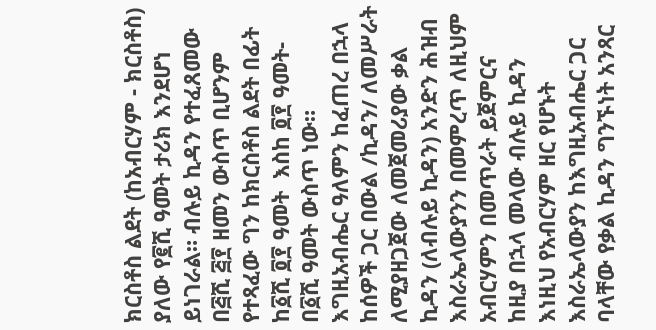ክርስቶስ ልደት (ከአብርሃም - ክርስቶስ) ያለው የ፪ሺ ዓመት ታሪክ እንደሆነ ይነገራል። ብሉይ ኪዳን የተፈጸመው በ፭ሺ ፭፻ ዘመን ውስጥ ቢሆንም የተጻፈው ግን ከክርስቶስ ልደት በፊት ከ፩ሺ ፬፻ ዓመት  እስከ ፬፻ ዓመት- በ፩ሺ ዓመት ውስጥ ነው።
እግዚአብሔር ዓለምን ከፈጠረ በኋላ ከሰዎች ጋር በውል /ኪዳን/ ለመሥራት ለሚያዘጋጀው ለመጀመሪያው ቃል ኪዳን (ለብሉይ ኪዳን) አንድን ሕዝብ እስራኤላውያንን በመምረጥ ለዚህም አብርሃምን በመጥራት ይጀምርና  ከዚያ በኋላ መላው ብሉይ ኪዳን እነዚህ የአብርሃም ዘር የሆኑት እስራኤላውያን ከእግዚአብሔር ጋር ባላቸው የቃል ኪዳን ግንኙነት አንጻር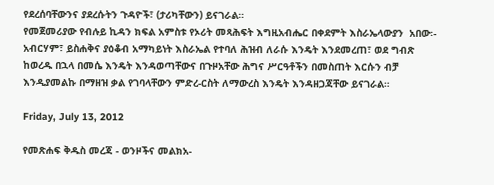የደረሰባቸውንና ያደረሱትን ጉዳዮች፣ (ታሪካቸውን) ይናገራል።
የመጀመሪያው የብሉይ ኪዳን ክፍል አምስቱ የኦሪት መጻሕፍት እግዚአብሔር በቀደምት እስራኤላውያን  አበው፡- አብርሃም፣ ይስሐቅና ያዕቆብ አማካይነት እስራኤል የተባለ ሕዝብ ለራሱ እንዴት እንደመረጠ፣ ወደ ግብጽ ከወረዱ በኋላ በመሴ እንዴት እንዳወጣቸውና በጉዞአቸው ሕግና ሥርዓቶችን በመስጠት እርሱን ብቻ እንዲያመልኩ በማዘዝ ቃል የገባላቸውን ምድረ-ርስት ለማውረስ እንዴት እንዳዘጋጃቸው ይናገራል።

Friday, July 13, 2012

የመጽሐፍ ቅዱስ መረጃ - ወንዞችና መልክአ-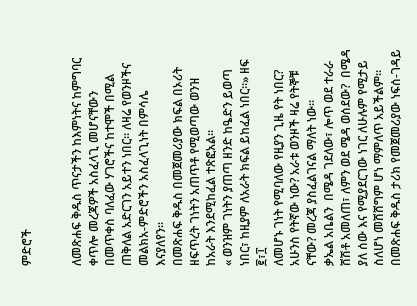ምድሮች


ለመጽሐፍ ቅዱስ ጥናታችን ከእምነትና ከምግባር ቀጥሎ መረጃዎች አስፈላጊ መሆናቸውን በመጥቀስ ባለፈው ሃገሮችና ከተሞች በሚል ጠቅለል አድርገን አይተን ነበር። ለዛሬ የወንዞችና መልክአ-ምድሮችን አስፈላጊነት በምሳሌ እናያለየን፡፡
በመጽሐፍ ቅዱስ በመጀመሪያው ክፍል በኦሪት ዘፍጥረት ገነትን አጠጥቶ የሚወጣው ወንዝ ከአራት እንደሚከፈል ተጽፎአል።
« ወንዝም ገነትን ያጠጣ ዘንድ ከዔድን ይወጣ ነበር፣ ከዚያም ለአራት ክፍል ይከፈል ነበር።» ዘፍ ፪፣፲
ለመሆኑ ገነት የሚባለው የዚያን ጊዜ የት ነበር? አሁንስ የትኛው ነው? አራቱ ወንዞች ዛሬ የትኞቹ ናቸው? መረጃ ያስፈልገናል ማለት ነው።
ቃኤል አቤልን  በሜዳ ገደለው፣ ሎጥ ወደ ተራራ ሸሽቶ አመለጠ፣ ለምን ወደ ሜዳ ወሰደው?  በሜዳ ያለ ሰው እና የሚያደርገው ነገር ለሁሉም የሚታይ ስለሆነ መሸሸግም ሆነ ማምለጥ አይችልም። በመጽሐፍ ቅዱስ ታሪክ የመጀመሪያው ነፍሰ-ገዳይ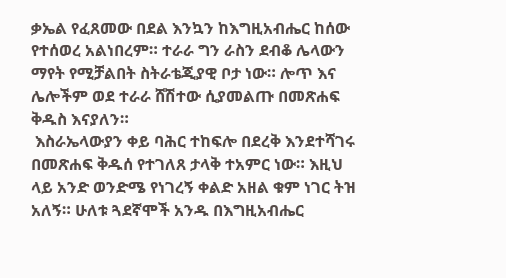ቃኤል የፈጸመው በደል እንኳን ከእግዚአብሔር ከሰው የተሰወረ አልነበረም። ተራራ ግን ራስን ደብቆ ሌላውን ማየት የሚቻልበት ስትራቴጂያዊ ቦታ ነው። ሎጥ እና ሌሎችም ወደ ተራራ ሸሽተው ሲያመልጡ በመጽሐፍ ቅዱስ እናያለን።
 እስራኤላውያን ቀይ ባሕር ተከፍሎ በደረቅ እንደተሻገሩ በመጽሐፍ ቅዱሰ የተገለጸ ታላቅ ተአምር ነው። እዚህ ላይ አንድ ወንድሜ የነገረኝ ቀልድ አዘል ቁም ነገር ትዝ አለኝ። ሁለቱ ጓደኛሞች አንዱ በእግዚአብሔር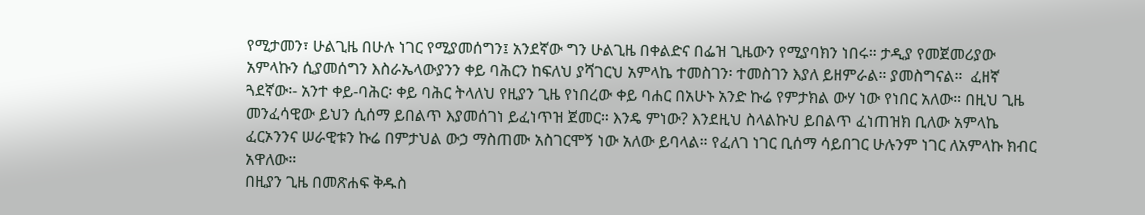የሚታመን፣ ሁልጊዜ በሁሉ ነገር የሚያመሰግን፤ አንደኛው ግን ሁልጊዜ በቀልድና በፌዝ ጊዜውን የሚያባክን ነበሩ። ታዲያ የመጀመሪያው አምላኩን ሲያመሰግን እስራኤላውያንን ቀይ ባሕርን ከፍለህ ያሻገርህ አምላኬ ተመስገን፡ ተመስገን እያለ ይዘምራል። ያመስግናል።  ፈዘኛ ጓደኛው፡- አንተ ቀይ-ባሕር፡ ቀይ ባሕር ትላለህ የዚያን ጊዜ የነበረው ቀይ ባሐር በአሁኑ አንድ ኩሬ የምታክል ውሃ ነው የነበር አለው። በዚህ ጊዜ መንፈሳዊው ይህን ሲሰማ ይበልጥ እያመሰገነ ይፈነጥዝ ጀመር። እንዴ ምነው? እንደዚህ ስላልኩህ ይበልጥ ፈነጠዝክ ቢለው አምላኬ ፈርኦንንና ሠራዊቱን ኩሬ በምታህል ውኃ ማስጠሙ አስገርሞኝ ነው አለው ይባላል። የፈለገ ነገር ቢሰማ ሳይበገር ሁሉንም ነገር ለአምላኩ ክብር አዋለው።
በዚያን ጊዜ በመጽሐፍ ቅዱስ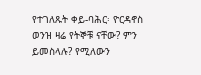የተገለጹት ቀይ-ባሕር፡ ዮርዳኖስ ወንዝ ዛሬ የትኞቹ ናቸው? ምን ይመስላሉ? የሚለውን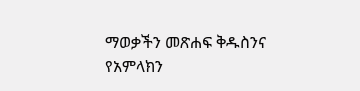ማወቃችን መጽሐፍ ቅዱስንና የአምላክን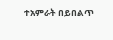ተአምራት በይበልጥ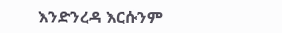እንድንረዳ እርሱንም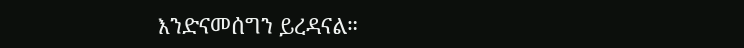እንድናመሰግን ይረዳናል።